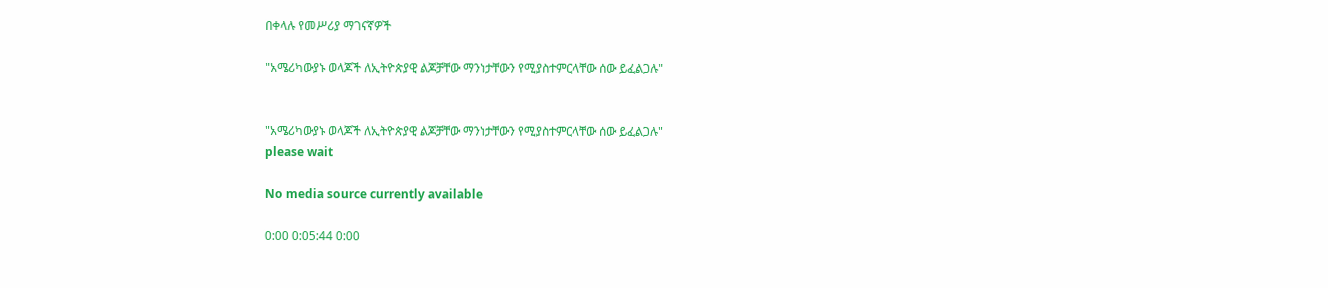በቀላሉ የመሥሪያ ማገናኛዎች

"አሜሪካውያኑ ወላጆች ለኢትዮጵያዊ ልጆቻቸው ማንነታቸውን የሚያስተምርላቸው ሰው ይፈልጋሉ"


"አሜሪካውያኑ ወላጆች ለኢትዮጵያዊ ልጆቻቸው ማንነታቸውን የሚያስተምርላቸው ሰው ይፈልጋሉ"
please wait

No media source currently available

0:00 0:05:44 0:00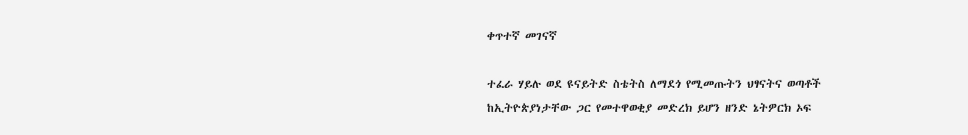ቀጥተኛ መገናኛ

ተፈራ ሃይሉ ወደ ዩናይትድ ስቴትስ ለማደጎ የሚመጡትን ህፃናትና ወጣቶች ከኢትዮጵያነታቸው ጋር የመተዋወቂያ መድረክ ይሆን ዘንድ ኔትዎርክ ኦፍ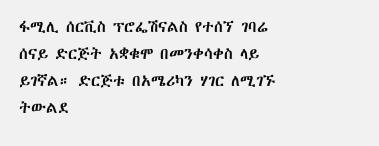ፋሚሊ ሰርቪስ ፕሮፌሽናልስ የተሰኘ ገባሬ ሰናይ ድርጅት አቋቁሞ በመንቀሳቀስ ላይ ይገኛል። ድርጅቱ በአሜሪካን ሃገር ለሚገኙ ትውልደ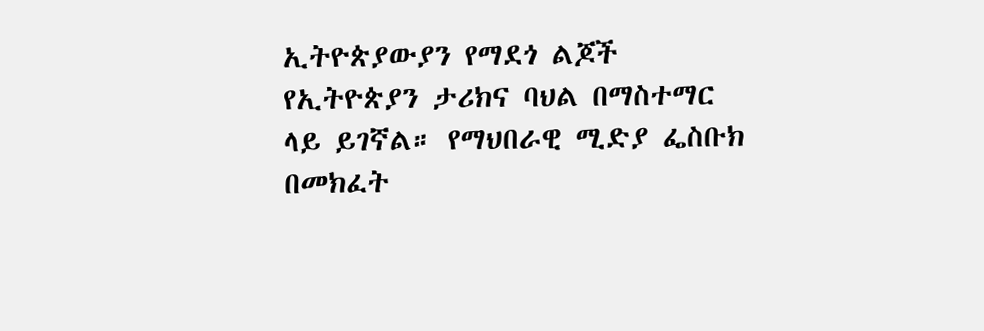ኢትዮጵያውያን የማደጎ ልጆች የኢትዮጵያን ታሪክና ባህል በማስተማር ላይ ይገኛል። የማህበራዊ ሚድያ ፌስቡክ በመክፈት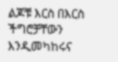ልጆቹ እርስ በእርስ ችግሮቻቸውን እንዲመካከሩና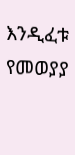እንዲፈቱ የመወያያ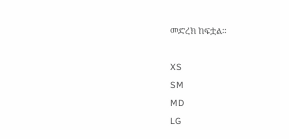መድረክ ከፍቷል።

XS
SM
MD
LG